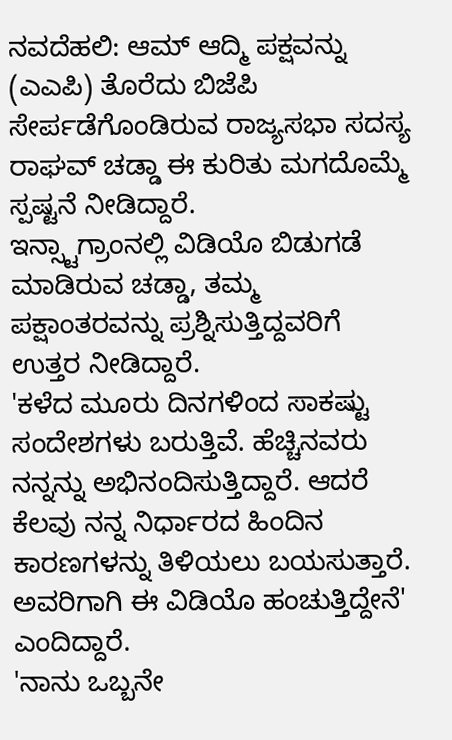ನವದೆಹಲಿ: ಆಮ್ ಆದ್ಮಿ ಪಕ್ಷವನ್ನು (ಎಎಪಿ) ತೊರೆದು ಬಿಜೆಪಿ ಸೇರ್ಪಡೆಗೊಂಡಿರುವ ರಾಜ್ಯಸಭಾ ಸದಸ್ಯ ರಾಘವ್ ಚಡ್ಡಾ ಈ ಕುರಿತು ಮಗದೊಮ್ಮೆ ಸ್ಪಷ್ಟನೆ ನೀಡಿದ್ದಾರೆ.
ಇನ್ಸ್ಟಾಗ್ರಾಂನಲ್ಲಿ ವಿಡಿಯೊ ಬಿಡುಗಡೆ ಮಾಡಿರುವ ಚಡ್ಡಾ, ತಮ್ಮ ಪಕ್ಷಾಂತರವನ್ನು ಪ್ರಶ್ನಿಸುತ್ತಿದ್ದವರಿಗೆ ಉತ್ತರ ನೀಡಿದ್ದಾರೆ.
'ಕಳೆದ ಮೂರು ದಿನಗಳಿಂದ ಸಾಕಷ್ಟು ಸಂದೇಶಗಳು ಬರುತ್ತಿವೆ. ಹೆಚ್ಚಿನವರು ನನ್ನನ್ನು ಅಭಿನಂದಿಸುತ್ತಿದ್ದಾರೆ. ಆದರೆ ಕೆಲವು ನನ್ನ ನಿರ್ಧಾರದ ಹಿಂದಿನ ಕಾರಣಗಳನ್ನು ತಿಳಿಯಲು ಬಯಸುತ್ತಾರೆ. ಅವರಿಗಾಗಿ ಈ ವಿಡಿಯೊ ಹಂಚುತ್ತಿದ್ದೇನೆ' ಎಂದಿದ್ದಾರೆ.
'ನಾನು ಒಬ್ಬನೇ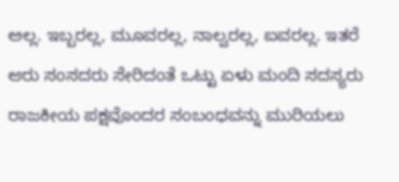ಅಲ್ಲ. ಇಬ್ಬರಲ್ಲ, ಮೂವರಲ್ಲ, ನಾಲ್ವರಲ್ಲ, ಐವರಲ್ಲ. ಇತರೆ ಆರು ಸಂಸದರು ಸೇರಿದಂತೆ ಒಟ್ಟು ಏಳು ಮಂದಿ ಸದಸ್ಯರು ರಾಜಕೀಯ ಪಕ್ಷವೊಂದರ ಸಂಬಂಧವನ್ನು ಮುರಿಯಲು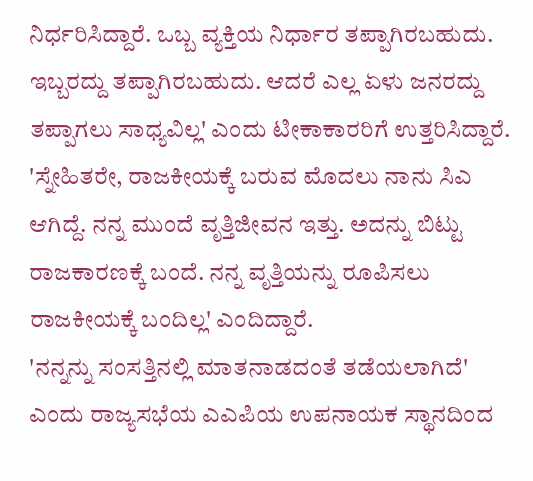ನಿರ್ಧರಿಸಿದ್ದಾರೆ. ಒಬ್ಬ ವ್ಯಕ್ತಿಯ ನಿರ್ಧಾರ ತಪ್ಪಾಗಿರಬಹುದು. ಇಬ್ಬರದ್ದು ತಪ್ಪಾಗಿರಬಹುದು. ಆದರೆ ಎಲ್ಲ ಏಳು ಜನರದ್ದು ತಪ್ಪಾಗಲು ಸಾಧ್ಯವಿಲ್ಲ' ಎಂದು ಟೀಕಾಕಾರರಿಗೆ ಉತ್ತರಿಸಿದ್ದಾರೆ.
'ಸ್ನೇಹಿತರೇ, ರಾಜಕೀಯಕ್ಕೆ ಬರುವ ಮೊದಲು ನಾನು ಸಿಎ ಆಗಿದ್ದೆ. ನನ್ನ ಮುಂದೆ ವೃತ್ತಿಜೀವನ ಇತ್ತು. ಅದನ್ನು ಬಿಟ್ಟು ರಾಜಕಾರಣಕ್ಕೆ ಬಂದೆ. ನನ್ನ ವೃತ್ತಿಯನ್ನು ರೂಪಿಸಲು ರಾಜಕೀಯಕ್ಕೆ ಬಂದಿಲ್ಲ' ಎಂದಿದ್ದಾರೆ.
'ನನ್ನನ್ನು ಸಂಸತ್ತಿನಲ್ಲಿ ಮಾತನಾಡದಂತೆ ತಡೆಯಲಾಗಿದೆ' ಎಂದು ರಾಜ್ಯಸಭೆಯ ಎಎಪಿಯ ಉಪನಾಯಕ ಸ್ಥಾನದಿಂದ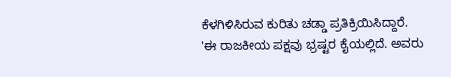ಕೆಳಗಿಳಿಸಿರುವ ಕುರಿತು ಚಡ್ಡಾ ಪ್ರತಿಕ್ರಿಯಿಸಿದ್ದಾರೆ.
'ಈ ರಾಜಕೀಯ ಪಕ್ಷವು ಭ್ರಷ್ಟರ ಕೈಯಲ್ಲಿದೆ. ಅವರು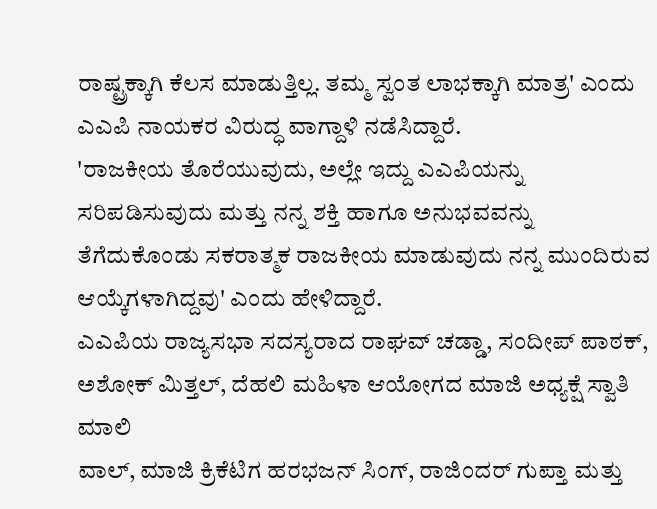ರಾಷ್ಟ್ರಕ್ಕಾಗಿ ಕೆಲಸ ಮಾಡುತ್ತಿಲ್ಲ. ತಮ್ಮ ಸ್ವಂತ ಲಾಭಕ್ಕಾಗಿ ಮಾತ್ರ' ಎಂದು ಎಎಪಿ ನಾಯಕರ ವಿರುದ್ಧ ವಾಗ್ದಾಳಿ ನಡೆಸಿದ್ದಾರೆ.
'ರಾಜಕೀಯ ತೊರೆಯುವುದು, ಅಲ್ಲೇ ಇದ್ದು ಎಎಪಿಯನ್ನು ಸರಿಪಡಿಸುವುದು ಮತ್ತು ನನ್ನ ಶಕ್ತಿ ಹಾಗೂ ಅನುಭವವನ್ನು ತೆಗೆದುಕೊಂಡು ಸಕರಾತ್ಮಕ ರಾಜಕೀಯ ಮಾಡುವುದು ನನ್ನ ಮುಂದಿರುವ ಆಯ್ಕೆಗಳಾಗಿದ್ದವು' ಎಂದು ಹೇಳಿದ್ದಾರೆ.
ಎಎಪಿಯ ರಾಜ್ಯಸಭಾ ಸದಸ್ಯರಾದ ರಾಘವ್ ಚಡ್ಡಾ, ಸಂದೀಪ್ ಪಾಠಕ್, ಅಶೋಕ್ ಮಿತ್ತಲ್, ದೆಹಲಿ ಮಹಿಳಾ ಆಯೋಗದ ಮಾಜಿ ಅಧ್ಯಕ್ಷೆ ಸ್ವಾತಿ ಮಾಲಿ
ವಾಲ್, ಮಾಜಿ ಕ್ರಿಕೆಟಿಗ ಹರಭಜನ್ ಸಿಂಗ್, ರಾಜಿಂದರ್ ಗುಪ್ತಾ ಮತ್ತು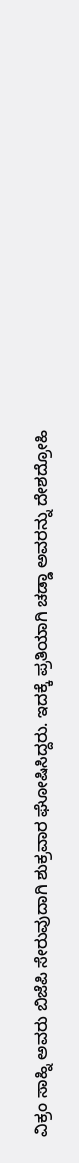ವಿಕ್ರಂ ಸಾಹ್ನಿ ಅವರು ಬಿಜೆಪಿ ಸೇರುವುದಾಗಿ ಶುಕ್ರವಾರ ಘೋಷಿಸಿದ್ದರು. ಇದಕ್ಕೆ ಪ್ರತಿಯಾಗಿ ಚಡ್ಡಾ ಅವರನ್ನು ದೇಶದ್ರೋಹಿ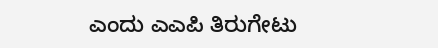ಎಂದು ಎಎಪಿ ತಿರುಗೇಟು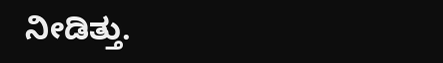ನೀಡಿತ್ತು.